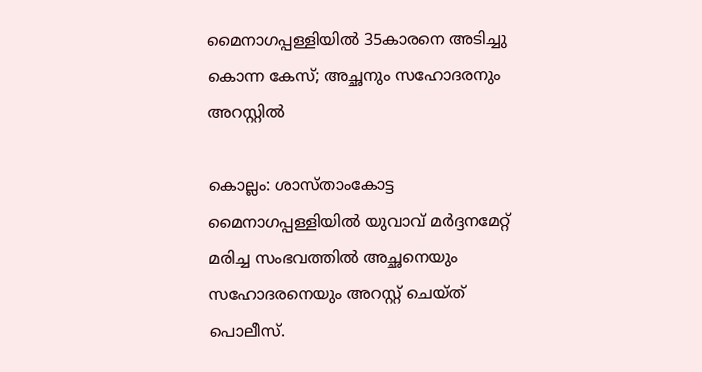മൈനാഗപ്പള്ളിയിൽ 35കാരനെ അടിച്ചു കൊന്ന കേസ്; അച്ഛനും സഹോദരനും അറസ്റ്റിൽ

കൊല്ലം: ശാസ്താംകോട്ട മൈനാഗപ്പള്ളിയിൽ യുവാവ് മർദ്ദനമേറ്റ് മരിച്ച സംഭവത്തിൽ അച്ഛനെയും സഹോദരനെയും അറസ്റ്റ് ചെയ്ത് പൊലീസ്.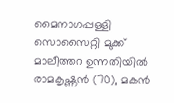മൈനാഗപ്പള്ളി സൊസൈറ്റി മുക്ക് മാലീത്തറ ഉന്നതിയിൽ രാമകൃഷ്ണൻ (70), മകൻ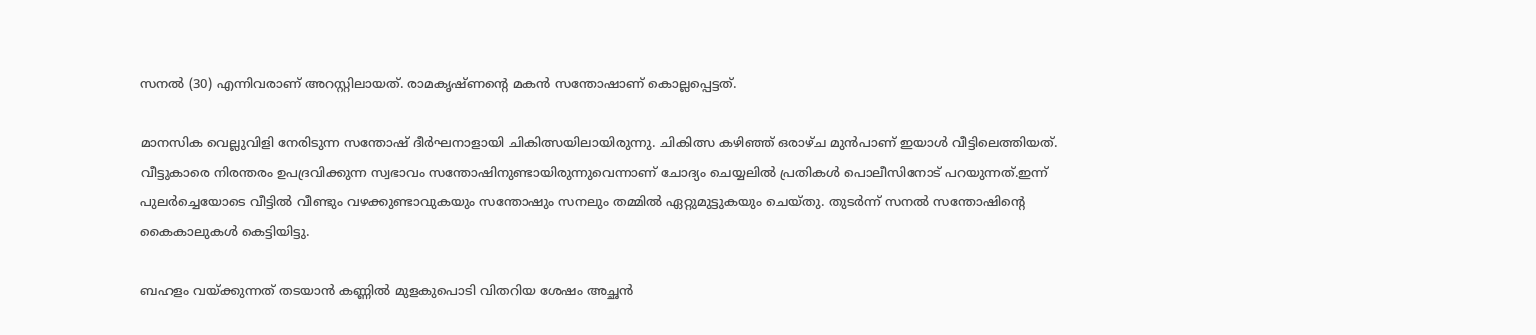സനൽ (30) എന്നിവരാണ് അറസ്റ്റിലായത്. രാമകൃഷ്ണന്റെ മകൻ സന്തോഷാണ് കൊല്ലപ്പെട്ടത്.

മാനസിക വെല്ലുവിളി നേരിടുന്ന സന്തോഷ് ദീർഘനാളായി ചികിത്സയിലായിരുന്നു. ചികിത്സ കഴിഞ്ഞ് ഒരാഴ്ച മുൻപാണ് ഇയാൾ വീട്ടിലെത്തിയത്. വീട്ടുകാരെ നിരന്തരം ഉപദ്രവിക്കുന്ന സ്വഭാവം സന്തോഷിനുണ്ടായിരുന്നുവെന്നാണ് ചോദ്യം ചെയ്യലിൽ പ്രതികൾ പൊലീസിനോട് പറയുന്നത്.ഇന്ന് പുലർച്ചെയോടെ വീട്ടിൽ വീണ്ടും വഴക്കുണ്ടാവുകയും സന്തോഷും സനലും തമ്മിൽ ഏറ്റുമുട്ടുകയും ചെയ്തു. തുടർന്ന് സനൽ സന്തോഷിന്റെ കൈകാലുകൾ കെട്ടിയിട്ടു.

ബഹളം വയ്ക്കുന്നത് തടയാൻ കണ്ണിൽ മുളകുപൊടി വിതറിയ ശേഷം അച്ഛൻ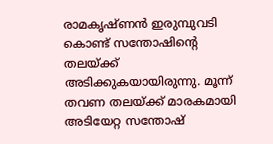രാമകൃഷ്ണൻ ഇരുമ്പുവടി കൊണ്ട് സന്തോഷിന്റെ തലയ്ക്ക് അടിക്കുകയായിരുന്നു. മൂന്ന് തവണ തലയ്ക്ക് മാരകമായി അടിയേറ്റ സന്തോഷ്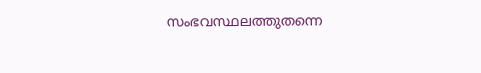സംഭവസ്ഥലത്തുതന്നെ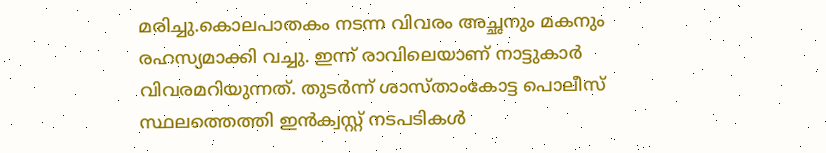മരിച്ചു.കൊലപാതകം നടന്ന വിവരം അച്ഛനും മകനും രഹസ്യമാക്കി വച്ചു. ഇന്ന് രാവിലെയാണ് നാട്ടുകാർ വിവരമറിയുന്നത്. തുടർന്ന് ശാസ്താംകോട്ട പൊലീസ് സ്ഥലത്തെത്തി ഇൻക്വസ്റ്റ് നടപടികൾ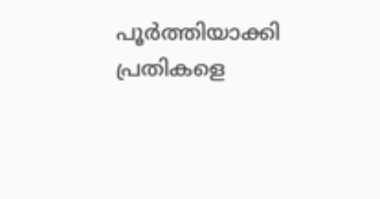പൂർത്തിയാക്കി പ്രതികളെ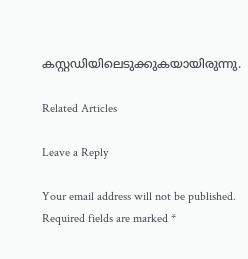കസ്റ്റഡിയിലെടുക്കുകയായിരുന്നു.

Related Articles

Leave a Reply

Your email address will not be published. Required fields are marked *